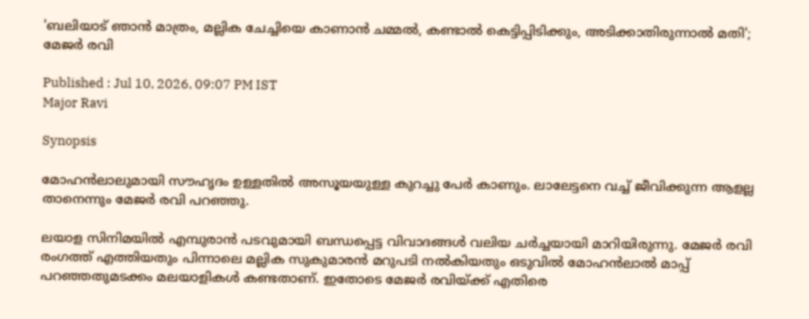'ബലിയാട് ഞാന്‍ മാത്രം, മല്ലിക ചേച്ചിയെ കാണാൻ ചമ്മൽ, കണ്ടാല്‍ കെട്ടിപ്പിടിക്കും, അടിക്കാതിരുന്നാല്‍ മതി'; മേജർ രവി

Published : Jul 10, 2026, 09:07 PM IST
Major Ravi

Synopsis

മോഹന്‍ലാലുമായി സൗഹൃദം ഉള്ളതില്‍ അസൂയയുള്ള കുറച്ചു പേര്‍ കാണും. ലാലേട്ടനെ വച്ച് ജീവിക്കുന്ന ആളല്ല താനെന്നും മേജര്‍ രവി പറഞ്ഞു.

ലയാള സിനിമയിൽ എമ്പുരാൻ പടവുമായി ബന്ധപ്പെട്ട വിവാദങ്ങൾ വലിയ ചർച്ചയായി മാറിയിരുന്നു. മേജർ രവി രംഗത്ത് എത്തിയതും പിന്നാലെ മല്ലിക സുകുമാരൻ മറുപടി നൽകിയതും ഒടുവിൽ മോഹൻലാൽ മാപ്പ് പറഞ്ഞതുമടക്കം മലയാളികൾ കണ്ടതാണ്. ഇതോടെ മേജർ രവിയ്ക്ക് എതിരെ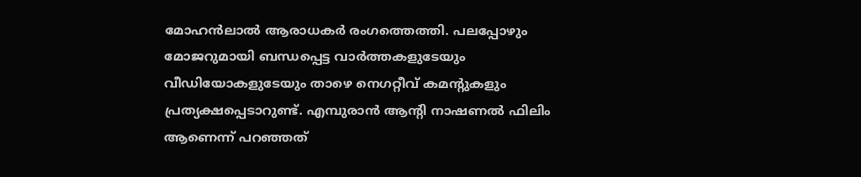മോഹൻലാൽ ആരാധകർ രംഗത്തെത്തി. പലപ്പോഴും മോജറുമായി ബന്ധപ്പെട്ട വാർത്തകളുടേയും വീഡിയോകളുടേയും താഴെ നെഗറ്റീവ് കമന്റുകളും പ്രത്യക്ഷപ്പെടാറുണ്ട്. എമ്പുരാൻ ആന്‍റി നാഷണല്‍ ഫിലിം ആണെന്ന് പറഞ്ഞത്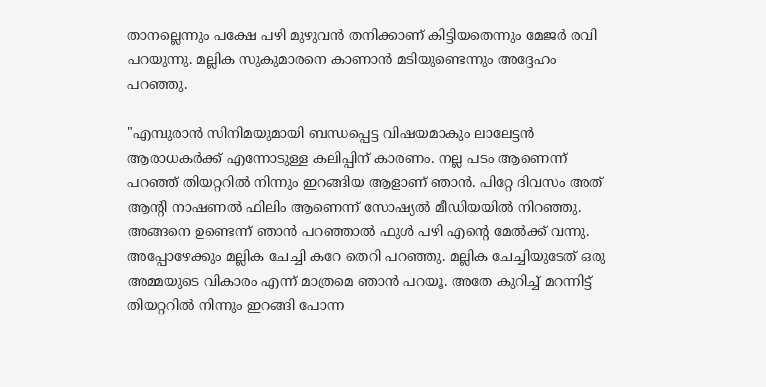താനല്ലെന്നും പക്ഷേ പഴി മുഴുവൻ തനിക്കാണ് കിട്ടിയതെന്നും മേജർ രവി പറയുന്നു. മല്ലിക സുകുമാരനെ കാണാൻ മടിയുണ്ടെന്നും അദ്ദേഹം പറഞ്ഞു.

"എമ്പുരാന്‍ സിനിമയുമായി ബന്ധപ്പെട്ട വിഷയമാകും ലാലേട്ടന്‍ ആരാധകര്‍ക്ക് എന്നോടുള്ള കലിപ്പിന് കാരണം. നല്ല പടം ആണെന്ന് പറഞ്ഞ് തിയറ്ററില്‍ നിന്നും ഇറങ്ങിയ ആളാണ് ഞാന്‍. പിറ്റേ ദിവസം അത് ആന്‍റി നാഷണല്‍ ഫിലിം ആണെന്ന് സോഷ്യല്‍ മീഡിയയില്‍ നിറഞ്ഞു. അങ്ങനെ ഉണ്ടെന്ന് ഞാന്‍ പറഞ്ഞാല്‍ ഫുള്‍ പഴി എന്‍റെ മേൽക്ക് വന്നു. അപ്പോഴേക്കും മല്ലിക ചേച്ചി കറേ തെറി പറഞ്ഞു. മല്ലിക ചേച്ചിയുടേത് ഒരു അമ്മയുടെ വികാരം എന്ന് മാത്രമെ ഞാന്‍ പറയൂ. അതേ കുറിച്ച് മറന്നിട്ട് തിയറ്ററില്‍ നിന്നും ഇറങ്ങി പോന്ന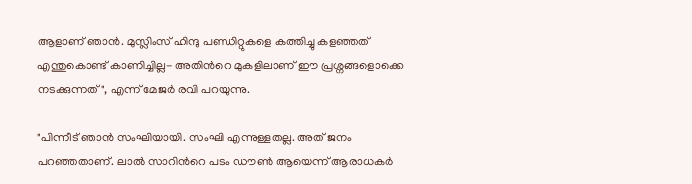ആളാണ് ഞാന്‍. മുസ്ലിംസ് ഹിന്ദു പണ്ഡിറ്റുകളെ കത്തിച്ചു കളഞ്ഞത് എന്തുകൊണ്ട് കാണിച്ചില്ല- അതിന്‍റെ മുകളിലാണ് ഈ പ്രശ്നങ്ങളൊക്കെ നടക്കുന്നത്", എന്ന് മേജർ രവി പറയുന്നു.

"പിന്നീട് ഞാന്‍ സംഘിയായി. സംഘി എന്നുള്ളതല്ല. അത് ജനം പറഞ്ഞതാണ്. ലാല്‍ സാറിന്‍റെ പടം ഡൗണ്‍ ആയെന്ന് ആരാധകര്‍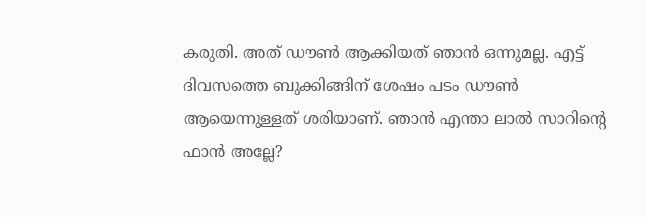കരുതി. അത് ഡൗണ്‍ ആക്കിയത് ഞാന്‍ ഒന്നുമല്ല. എട്ട് ദിവസത്തെ ബുക്കിങ്ങിന് ശേഷം പടം ഡൗണ്‍ ആയെന്നുള്ളത് ശരിയാണ്. ഞാന്‍ എന്താ ലാല്‍ സാറിന്‍റെ ഫാന്‍ അല്ലേ?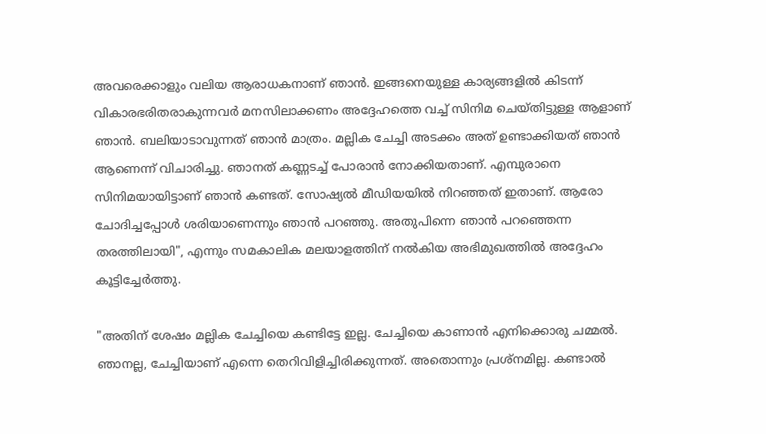അവരെക്കാളും വലിയ ആരാധകനാണ് ഞാന്‍. ഇങ്ങനെയുള്ള കാര്യങ്ങളില്‍ കിടന്ന് വികാരഭരിതരാകുന്നവര്‍ മനസിലാക്കണം അദ്ദേഹത്തെ വച്ച് സിനിമ ചെയ്തിട്ടുള്ള ആളാണ് ഞാന്‍. ബലിയാടാവുന്നത് ഞാന്‍ മാത്രം. മല്ലിക ചേച്ചി അടക്കം അത് ഉണ്ടാക്കിയത് ഞാന്‍ ആണെന്ന് വിചാരിച്ചു. ഞാനത് കണ്ണടച്ച് പോരാന്‍ നോക്കിയതാണ്. എമ്പുരാനെ സിനിമയായിട്ടാണ് ഞാന്‍ കണ്ടത്. സോഷ്യല്‍ മീഡിയയിൽ നിറഞ്ഞത് ഇതാണ്. ആരോ ചോദിച്ചപ്പോള്‍ ശരിയാണെന്നും ഞാന്‍ പറഞ്ഞു. അതുപിന്നെ ഞാന്‍ പറഞ്ഞെന്ന തരത്തിലായി", എന്നും സമകാലിക മലയാളത്തിന് നൽകിയ അഭിമുഖത്തിൽ അദ്ദേഹം കൂട്ടിച്ചേർത്തു.

"അതിന് ശേഷം മല്ലിക ചേച്ചിയെ കണ്ടിട്ടേ ഇല്ല. ചേച്ചിയെ കാണാന്‍ എനിക്കൊരു ചമ്മല്‍. ഞാനല്ല, ചേച്ചിയാണ് എന്നെ തെറിവിളിച്ചിരിക്കുന്നത്. അതൊന്നും പ്രശ്നമില്ല. കണ്ടാല്‍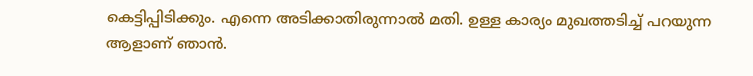കെട്ടിപ്പിടിക്കും. എന്നെ അടിക്കാതിരുന്നാല്‍ മതി. ഉള്ള കാര്യം മുഖത്തടിച്ച് പറയുന്ന ആളാണ് ഞാന്‍.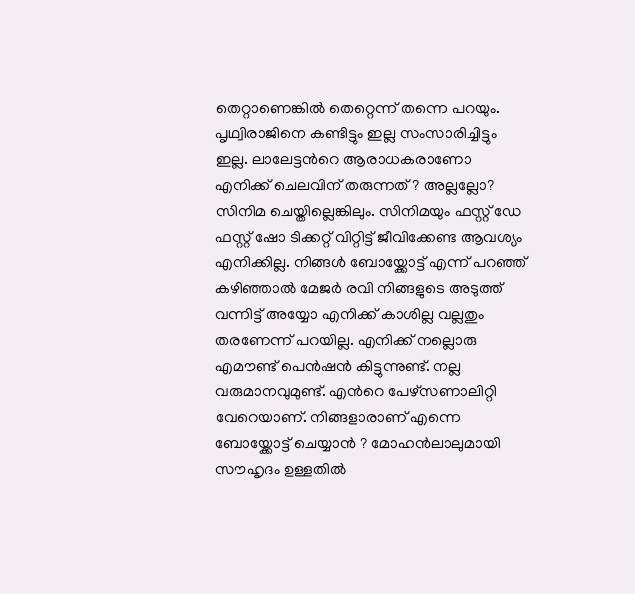തെറ്റാണെങ്കില്‍ തെറ്റെന്ന് തന്നെ പറയും. പൃഥ്വിരാജിനെ കണ്ടിട്ടും ഇല്ല സംസാരിച്ചിട്ടും ഇല്ല. ലാലേട്ടന്‍റെ ആരാധകരാണോ എനിക്ക് ചെലവിന് തരുന്നത് ? അല്ലല്ലോ? സിനിമ ചെയ്തില്ലെങ്കിലും. സിനിമയും ഫസ്റ്റ് ഡേ ഫസ്റ്റ് ഷോ ടിക്കറ്റ് വിറ്റിട്ട് ജീവിക്കേണ്ട ആവശ്യം എനിക്കില്ല. നിങ്ങൾ ബോയ്ക്കോട്ട് എന്ന് പറഞ്ഞ് കഴിഞ്ഞാല്‍ മേജര്‍ രവി നിങ്ങളുടെ അടുത്ത് വന്നിട്ട് അയ്യോ എനിക്ക് കാശില്ല വല്ലതും തരണേന്ന് പറയില്ല. എനിക്ക് നല്ലൊരു എമൗണ്ട് പെന്‍ഷന്‍ കിട്ടുന്നുണ്ട്. നല്ല വരുമാനവുമുണ്ട്. എന്‍റെ പേഴ്സണാലിറ്റി വേറെയാണ്. നിങ്ങളാരാണ് എന്നെ ബോയ്ക്കോട്ട് ചെയ്യാന്‍ ? മോഹന്‍ലാലുമായി സൗഹൃദം ഉള്ളതില്‍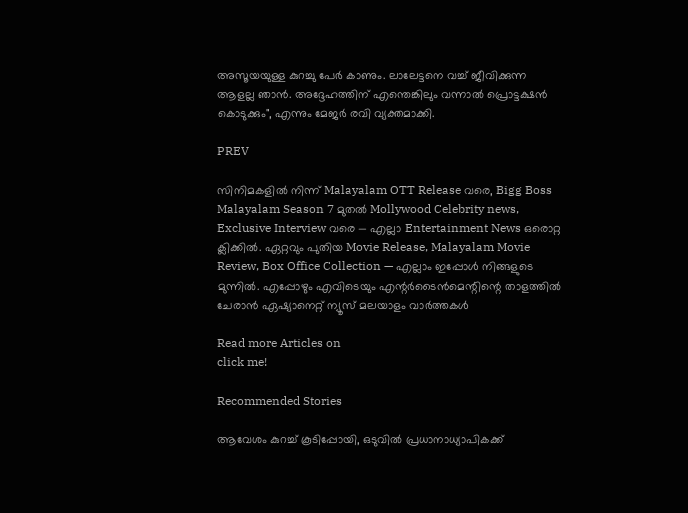അസൂയയുള്ള കുറച്ചു പേര്‍ കാണും. ലാലേട്ടനെ വച്ച് ജീവിക്കുന്ന ആളല്ല ഞാന്‍. അദ്ദേഹത്തിന് എന്തെങ്കിലും വന്നാല്‍ പ്രൊട്ടക്ഷന്‍ കൊടുക്കും", എന്നും മേജർ രവി വ്യക്തമാക്കി.

PREV

സിനിമകളിൽ നിന്ന് Malayalam OTT Release വരെ, Bigg Boss Malayalam Season 7 മുതൽ Mollywood Celebrity news, Exclusive Interview വരെ — എല്ലാ Entertainment News ഒരൊറ്റ ക്ലിക്കിൽ. ഏറ്റവും പുതിയ Movie Release, Malayalam Movie Review, Box Office Collection — എല്ലാം ഇപ്പോൾ നിങ്ങളുടെ മുന്നിൽ. എപ്പോഴും എവിടെയും എന്റർടൈൻമെന്റിന്റെ താളത്തിൽ ചേരാൻ ഏഷ്യാനെറ്റ് ന്യൂസ് മലയാളം വാർത്തകൾ

Read more Articles on
click me!

Recommended Stories

ആവേശം കുറച്ച് കൂടിപ്പോയി, ഒടുവിൽ പ്രധാനാധ്യാപികക്ക്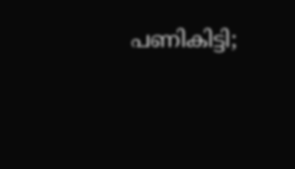പണികിട്ടി;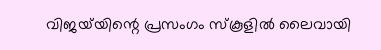വിജയ്‍യിന്റെ പ്രസംഗം സ്കൂളിൽ ലൈവായി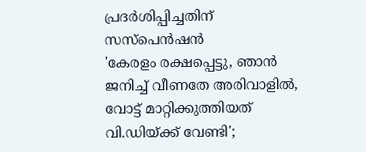പ്രദർശിപ്പിച്ചതിന് സസ്പെൻഷൻ
'കേരളം രക്ഷപ്പെട്ടു, ഞാന്‍ ജനിച്ച് വീണതേ അരിവാളിൽ, വോട്ട് മാറ്റിക്കുത്തിയത് വി.ഡിയ്ക്ക് വേണ്ടി';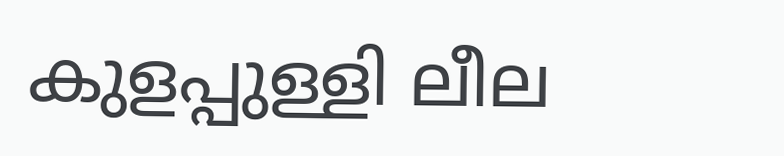കുളപ്പുള്ളി ലീല